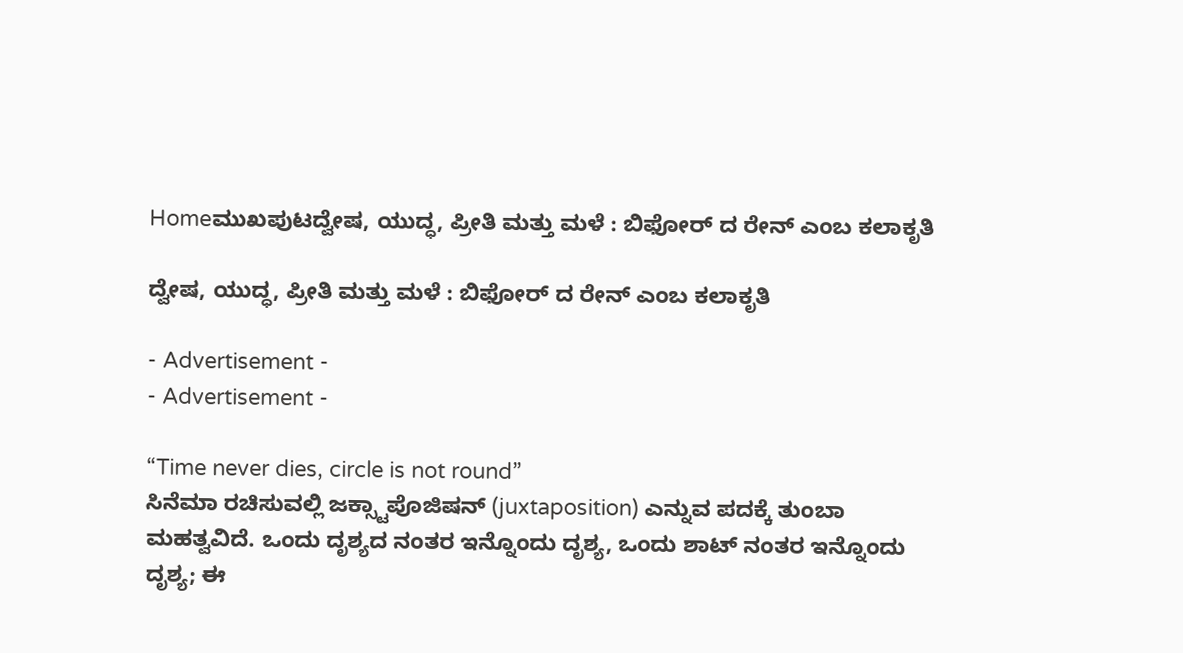Homeಮುಖಪುಟದ್ವೇಷ, ಯುದ್ಧ, ಪ್ರೀತಿ ಮತ್ತು ಮಳೆ : ಬಿಫೋರ್ ದ ರೇನ್ ಎಂಬ ಕಲಾಕೃತಿ

ದ್ವೇಷ, ಯುದ್ಧ, ಪ್ರೀತಿ ಮತ್ತು ಮಳೆ : ಬಿಫೋರ್ ದ ರೇನ್ ಎಂಬ ಕಲಾಕೃತಿ

- Advertisement -
- Advertisement -

“Time never dies, circle is not round”
ಸಿನೆಮಾ ರಚಿಸುವಲ್ಲಿ ಜಕ್ಸ್ಟಾಪೊಜಿಷನ್ (juxtaposition) ಎನ್ನುವ ಪದಕ್ಕೆ ತುಂಬಾ ಮಹತ್ವವಿದೆ. ಒಂದು ದೃಶ್ಯದ ನಂತರ ಇನ್ನೊಂದು ದೃಶ್ಯ, ಒಂದು ಶಾಟ್ ನಂತರ ಇನ್ನೊಂದು ದೃಶ್ಯ; ಈ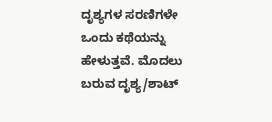ದೃಶ್ಯಗಳ ಸರಣಿಗಳೇ ಒಂದು ಕಥೆಯನ್ನು ಹೇಳುತ್ತವೆ. ಮೊದಲು ಬರುವ ದೃಶ್ಯ/ಶಾಟ್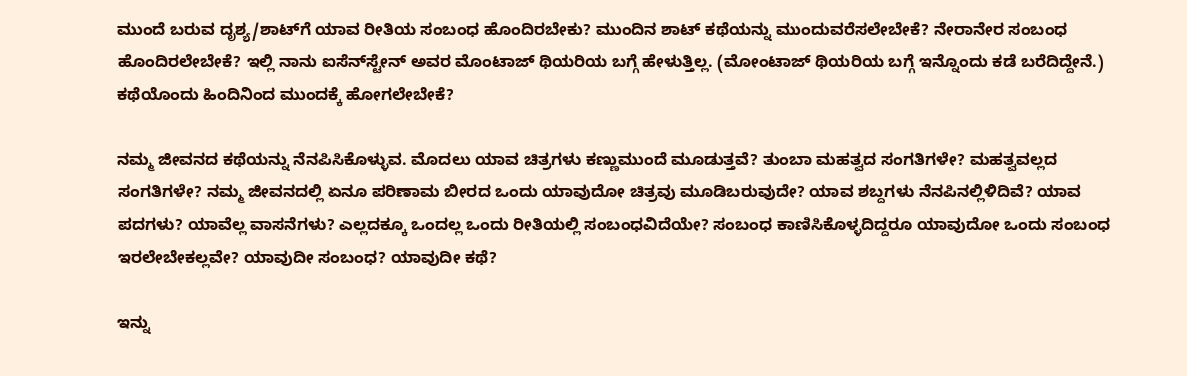ಮುಂದೆ ಬರುವ ದೃಶ್ಯ/ಶಾಟ್‍ಗೆ ಯಾವ ರೀತಿಯ ಸಂಬಂಧ ಹೊಂದಿರಬೇಕು? ಮುಂದಿನ ಶಾಟ್ ಕಥೆಯನ್ನು ಮುಂದುವರೆಸಲೇಬೇಕೆ? ನೇರಾನೇರ ಸಂಬಂಧ ಹೊಂದಿರಲೇಬೇಕೆ? ಇಲ್ಲಿ ನಾನು ಐಸೆನ್‍ಸ್ಟೇನ್ ಅವರ ಮೊಂಟಾಜ್ ಥಿಯರಿಯ ಬಗ್ಗೆ ಹೇಳುತ್ತಿಲ್ಲ. (ಮೋಂಟಾಜ್ ಥಿಯರಿಯ ಬಗ್ಗೆ ಇನ್ನೊಂದು ಕಡೆ ಬರೆದಿದ್ದೇನೆ.) ಕಥೆಯೊಂದು ಹಿಂದಿನಿಂದ ಮುಂದಕ್ಕೆ ಹೋಗಲೇಬೇಕೆ?

ನಮ್ಮ ಜೀವನದ ಕಥೆಯನ್ನು ನೆನಪಿಸಿಕೊಳ್ಳುವ. ಮೊದಲು ಯಾವ ಚಿತ್ರಗಳು ಕಣ್ಣುಮುಂದೆ ಮೂಡುತ್ತವೆ? ತುಂಬಾ ಮಹತ್ವದ ಸಂಗತಿಗಳೇ? ಮಹತ್ವವಲ್ಲದ ಸಂಗತಿಗಳೇ? ನಮ್ಮ ಜೀವನದಲ್ಲಿ ಏನೂ ಪರಿಣಾಮ ಬೀರದ ಒಂದು ಯಾವುದೋ ಚಿತ್ರವು ಮೂಡಿಬರುವುದೇ? ಯಾವ ಶಬ್ದಗಳು ನೆನಪಿನಲ್ಲಿಳಿದಿವೆ? ಯಾವ ಪದಗಳು? ಯಾವೆಲ್ಲ ವಾಸನೆಗಳು? ಎಲ್ಲದಕ್ಕೂ ಒಂದಲ್ಲ ಒಂದು ರೀತಿಯಲ್ಲಿ ಸಂಬಂಧವಿದೆಯೇ? ಸಂಬಂಧ ಕಾಣಿಸಿಕೊಳ್ಳದಿದ್ದರೂ ಯಾವುದೋ ಒಂದು ಸಂಬಂಧ ಇರಲೇಬೇಕಲ್ಲವೇ? ಯಾವುದೀ ಸಂಬಂಧ? ಯಾವುದೀ ಕಥೆ?

ಇನ್ನು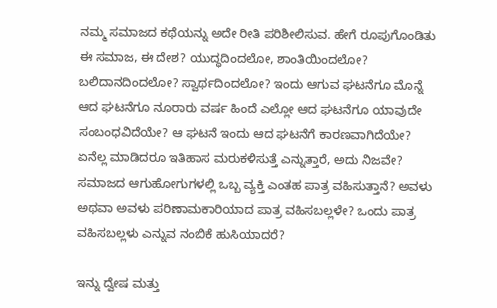ನಮ್ಮ ಸಮಾಜದ ಕಥೆಯನ್ನು ಅದೇ ರೀತಿ ಪರಿಶೀಲಿಸುವ. ಹೇಗೆ ರೂಪುಗೊಂಡಿತು ಈ ಸಮಾಜ, ಈ ದೇಶ? ಯುದ್ಧದಿಂದಲೋ, ಶಾಂತಿಯಿಂದಲೋ? ಬಲಿದಾನದಿಂದಲೋ? ಸ್ವಾರ್ಥದಿಂದಲೋ? ಇಂದು ಆಗುವ ಘಟನೆಗೂ ಮೊನ್ನೆ ಆದ ಘಟನೆಗೂ ನೂರಾರು ವರ್ಷ ಹಿಂದೆ ಎಲ್ಲೋ ಆದ ಘಟನೆಗೂ ಯಾವುದೇ ಸಂಬಂಧವಿದೆಯೇ? ಆ ಘಟನೆ ಇಂದು ಆದ ಘಟನೆಗೆ ಕಾರಣವಾಗಿದೆಯೇ? ಏನೆಲ್ಲ ಮಾಡಿದರೂ ಇತಿಹಾಸ ಮರುಕಳಿಸುತ್ತೆ ಎನ್ನುತ್ತಾರೆ, ಅದು ನಿಜವೇ? ಸಮಾಜದ ಆಗುಹೋಗುಗಳಲ್ಲಿ ಒಬ್ಬ ವ್ಯಕ್ತಿ ಎಂತಹ ಪಾತ್ರ ವಹಿಸುತ್ತಾನೆ? ಅವಳು ಅಥವಾ ಅವಳು ಪರಿಣಾಮಕಾರಿಯಾದ ಪಾತ್ರ ವಹಿಸಬಲ್ಲಳೇ? ಒಂದು ಪಾತ್ರ ವಹಿಸಬಲ್ಲಳು ಎನ್ನುವ ನಂಬಿಕೆ ಹುಸಿಯಾದರೆ?

ಇನ್ನು ದ್ವೇಷ ಮತ್ತು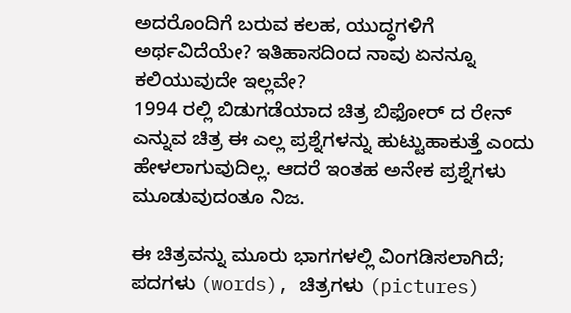ಅದರೊಂದಿಗೆ ಬರುವ ಕಲಹ, ಯುದ್ಧಗಳಿಗೆ ಅರ್ಥವಿದೆಯೇ? ಇತಿಹಾಸದಿಂದ ನಾವು ಏನನ್ನೂ ಕಲಿಯುವುದೇ ಇಲ್ಲವೇ?
1994 ರಲ್ಲಿ ಬಿಡುಗಡೆಯಾದ ಚಿತ್ರ ಬಿಫೋರ್ ದ ರೇನ್ ಎನ್ನುವ ಚಿತ್ರ ಈ ಎಲ್ಲ ಪ್ರಶ್ನೆಗಳನ್ನು ಹುಟ್ಟುಹಾಕುತ್ತೆ ಎಂದು ಹೇಳಲಾಗುವುದಿಲ್ಲ. ಆದರೆ ಇಂತಹ ಅನೇಕ ಪ್ರಶ್ನೆಗಳು ಮೂಡುವುದಂತೂ ನಿಜ.

ಈ ಚಿತ್ರವನ್ನು ಮೂರು ಭಾಗಗಳಲ್ಲಿ ವಿಂಗಡಿಸಲಾಗಿದೆ; ಪದಗಳು (words), ಚಿತ್ರಗಳು (pictures)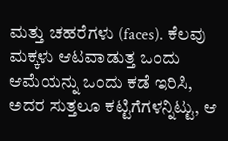ಮತ್ತು ಚಹರೆಗಳು (faces). ಕೆಲವು ಮಕ್ಕಳು ಆಟವಾಡುತ್ತ ಒಂದು ಆಮೆಯನ್ನು ಒಂದು ಕಡೆ ಇರಿಸಿ, ಅದರ ಸುತ್ತಲೂ ಕಟ್ಟಿಗೆಗಳನ್ನಿಟ್ಟು, ಆ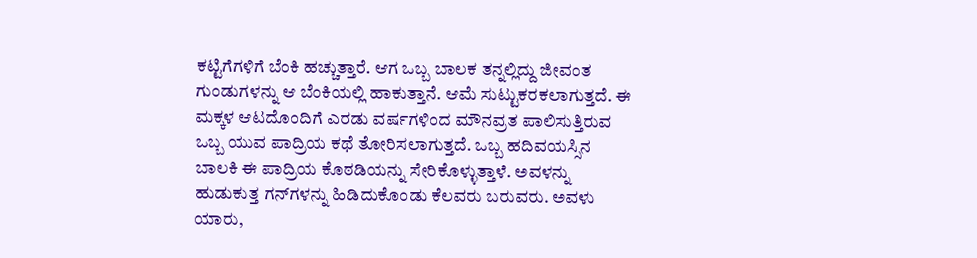ಕಟ್ಟಿಗೆಗಳಿಗೆ ಬೆಂಕಿ ಹಚ್ಚುತ್ತಾರೆ. ಆಗ ಒಬ್ಬ ಬಾಲಕ ತನ್ನಲ್ಲಿದ್ದು ಜೀವಂತ ಗುಂಡುಗಳನ್ನು ಆ ಬೆಂಕಿಯಲ್ಲಿ ಹಾಕುತ್ತಾನೆ. ಆಮೆ ಸುಟ್ಟುಕರಕಲಾಗುತ್ತದೆ. ಈ ಮಕ್ಕಳ ಆಟದೊಂದಿಗೆ ಎರಡು ವರ್ಷಗಳಿಂದ ಮೌನವ್ರತ ಪಾಲಿಸುತ್ತಿರುವ ಒಬ್ಬ ಯುವ ಪಾದ್ರಿಯ ಕಥೆ ತೋರಿಸಲಾಗುತ್ತದೆ. ಒಬ್ಬ ಹದಿವಯಸ್ಸಿನ ಬಾಲಕಿ ಈ ಪಾದ್ರಿಯ ಕೊಠಡಿಯನ್ನು ಸೇರಿಕೊಳ್ಳುತ್ತಾಳೆ. ಅವಳನ್ನು ಹುಡುಕುತ್ತ ಗನ್‍ಗಳನ್ನು ಹಿಡಿದುಕೊಂಡು ಕೆಲವರು ಬರುವರು. ಅವಳು ಯಾರು,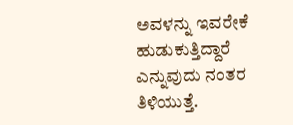ಅವಳನ್ನು ಇವರೇಕೆ ಹುಡುಕುತ್ತಿದ್ದಾರೆ ಎನ್ನುವುದು ನಂತರ ತಿಳಿಯುತ್ತೆ.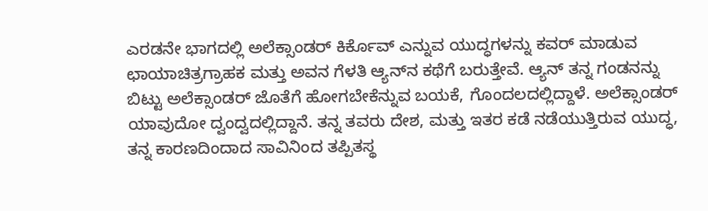ಎರಡನೇ ಭಾಗದಲ್ಲಿ ಅಲೆಕ್ಸಾಂಡರ್ ಕಿರ್ಕೊವ್ ಎನ್ನುವ ಯುದ್ಧಗಳನ್ನು ಕವರ್ ಮಾಡುವ ಛಾಯಾಚಿತ್ರಗ್ರಾಹಕ ಮತ್ತು ಅವನ ಗೆಳತಿ ಆ್ಯನ್‍ನ ಕಥೆಗೆ ಬರುತ್ತೇವೆ. ಆ್ಯನ್ ತನ್ನ ಗಂಡನನ್ನು ಬಿಟ್ಟು ಅಲೆಕ್ಸಾಂಡರ್ ಜೊತೆಗೆ ಹೋಗಬೇಕೆನ್ನುವ ಬಯಕೆ, ಗೊಂದಲದಲ್ಲಿದ್ದಾಳೆ. ಅಲೆಕ್ಸಾಂಡರ್ ಯಾವುದೋ ದ್ವಂದ್ವದಲ್ಲಿದ್ದಾನೆ. ತನ್ನ ತವರು ದೇಶ, ಮತ್ತು ಇತರ ಕಡೆ ನಡೆಯುತ್ತಿರುವ ಯುದ್ಧ, ತನ್ನ ಕಾರಣದಿಂದಾದ ಸಾವಿನಿಂದ ತಪ್ಪಿತಸ್ಥ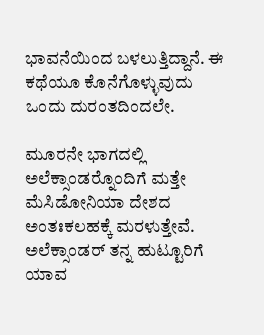ಭಾವನೆಯಿಂದ ಬಳಲುತ್ತಿದ್ದಾನೆ. ಈ ಕಥೆಯೂ ಕೊನೆಗೊಳ್ಳುವುದು ಒಂದು ದುರಂತದಿಂದಲೇ.

ಮೂರನೇ ಭಾಗದಲ್ಲಿ ಅಲೆಕ್ಸಾಂಡರ್‍ನೊಂದಿಗೆ ಮತ್ತೇ ಮೆಸಿಡೋನಿಯಾ ದೇಶದ ಅಂತಃಕಲಹಕ್ಕೆ ಮರಳುತ್ತೇವೆ. ಅಲೆಕ್ಸಾಂಡರ್ ತನ್ನ ಹುಟ್ಟೂರಿಗೆ ಯಾವ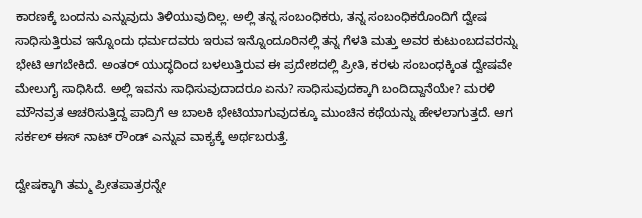ಕಾರಣಕ್ಕೆ ಬಂದನು ಎನ್ನುವುದು ತಿಳಿಯುವುದಿಲ್ಲ. ಅಲ್ಲಿ ತನ್ನ ಸಂಬಂಧಿಕರು, ತನ್ನ ಸಂಬಂಧಿಕರೊಂದಿಗೆ ದ್ವೇಷ ಸಾಧಿಸುತ್ತಿರುವ ಇನ್ನೊಂದು ಧರ್ಮದವರು ಇರುವ ಇನ್ನೊಂದೂರಿನಲ್ಲಿ ತನ್ನ ಗೆಳತಿ ಮತ್ತು ಅವರ ಕುಟುಂಬದವರನ್ನು ಭೇಟಿ ಆಗಬೇಕಿದೆ. ಅಂತರ್ ಯುದ್ಧದಿಂದ ಬಳಲುತ್ತಿರುವ ಈ ಪ್ರದೇಶದಲ್ಲಿ ಪ್ರೀತಿ, ಕರಳು ಸಂಬಂಧಕ್ಕಿಂತ ದ್ವೇಷವೇ ಮೇಲುಗೈ ಸಾಧಿಸಿದೆ. ಅಲ್ಲಿ ಇವನು ಸಾಧಿಸುವುದಾದರೂ ಏನು? ಸಾಧಿಸುವುದಕ್ಕಾಗಿ ಬಂದಿದ್ದಾನೆಯೇ? ಮರಳಿ ಮೌನವ್ರತ ಆಚರಿಸುತ್ತಿದ್ದ ಪಾದ್ರಿಗೆ ಆ ಬಾಲಕಿ ಭೇಟಿಯಾಗುವುದಕ್ಕೂ ಮುಂಚಿನ ಕಥೆಯನ್ನು ಹೇಳಲಾಗುತ್ತದೆ. ಆಗ ಸರ್ಕಲ್ ಈಸ್ ನಾಟ್ ರೌಂಡ್ ಎನ್ನುವ ವಾಕ್ಯಕ್ಕೆ ಅರ್ಥಬರುತ್ತೆ.

ದ್ವೇಷಕ್ಕಾಗಿ ತಮ್ಮ ಪ್ರೀತಪಾತ್ರರನ್ನೇ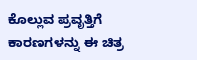ಕೊಲ್ಲುವ ಪ್ರವೃತ್ತಿಗೆ ಕಾರಣಗಳನ್ನು ಈ ಚಿತ್ರ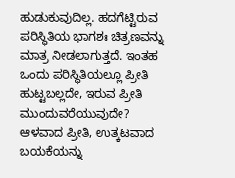ಹುಡುಕುವುದಿಲ್ಲ. ಹದಗೆಟ್ಟಿರುವ ಪರಿಸ್ಥಿತಿಯ ಭಾಗಶಃ ಚಿತ್ರಣವನ್ನು ಮಾತ್ರ ನೀಡಲಾಗುತ್ತದೆ. ಇಂತಹ ಒಂದು ಪರಿಸ್ಥಿತಿಯಲ್ಲೂ ಪ್ರೀತಿ ಹುಟ್ಟಬಲ್ಲದೇ, ಇರುವ ಪ್ರೀತಿ ಮುಂದುವರೆಯುವುದೇ? ಆಳವಾದ ಪ್ರೀತಿ, ಉತ್ಕಟವಾದ ಬಯಕೆಯನ್ನು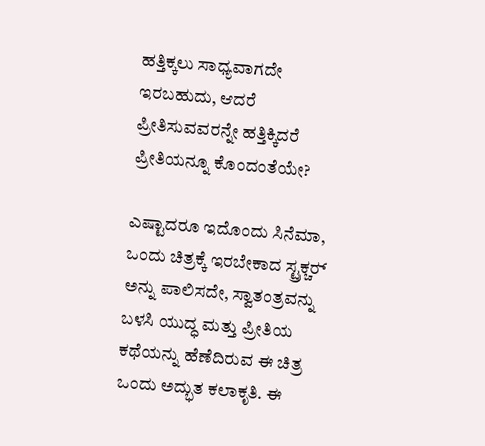ಹತ್ತಿಕ್ಕಲು ಸಾಧ್ಯವಾಗದೇ ಇರಬಹುದು, ಆದರೆ ಪ್ರೀತಿಸುವವರನ್ನೇ ಹತ್ತಿಕ್ಕಿದರೆ ಪ್ರೀತಿಯನ್ನೂ ಕೊಂದಂತೆಯೇ?

ಎಷ್ಟಾದರೂ ಇದೊಂದು ಸಿನೆಮಾ, ಒಂದು ಚಿತ್ರಕ್ಕೆ ಇರಬೇಕಾದ ಸ್ಟ್ರಕ್ಚರ್‍ ಅನ್ನು ಪಾಲಿಸದೇ, ಸ್ವಾತಂತ್ರವನ್ನು ಬಳಸಿ ಯುದ್ಧ ಮತ್ತು ಪ್ರೀತಿಯ ಕಥೆಯನ್ನು ಹೆಣೆದಿರುವ ಈ ಚಿತ್ರ ಒಂದು ಅದ್ಭುತ ಕಲಾಕೃತಿ. ಈ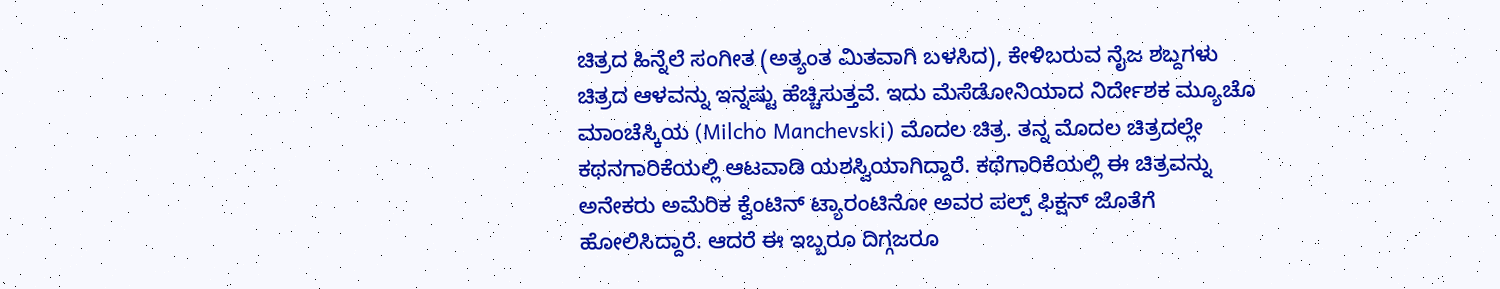ಚಿತ್ರದ ಹಿನ್ನೆಲೆ ಸಂಗೀತ (ಅತ್ಯಂತ ಮಿತವಾಗಿ ಬಳಸಿದ), ಕೇಳಿಬರುವ ನೈಜ ಶಬ್ದಗಳು ಚಿತ್ರದ ಆಳವನ್ನು ಇನ್ನಷ್ಟು ಹೆಚ್ಚಿಸುತ್ತವೆ. ಇದು ಮೆಸೆಡೋನಿಯಾದ ನಿರ್ದೇಶಕ ಮ್ಯೂಚೊ ಮಾಂಚೆಸ್ಕಿಯ (Milcho Manchevski) ಮೊದಲ ಚಿತ್ರ. ತನ್ನ ಮೊದಲ ಚಿತ್ರದಲ್ಲೇ ಕಥನಗಾರಿಕೆಯಲ್ಲಿ ಆಟವಾಡಿ ಯಶಸ್ವಿಯಾಗಿದ್ದಾರೆ. ಕಥೆಗಾರಿಕೆಯಲ್ಲಿ ಈ ಚಿತ್ರವನ್ನು ಅನೇಕರು ಅಮೆರಿಕ ಕ್ವೆಂಟಿನ್ ಟ್ಯಾರಂಟಿನೋ ಅವರ ಪಲ್ಪ್ ಫಿಕ್ಷನ್ ಜೊತೆಗೆ ಹೋಲಿಸಿದ್ದಾರೆ. ಆದರೆ ಈ ಇಬ್ಬರೂ ದಿಗ್ಗಜರೂ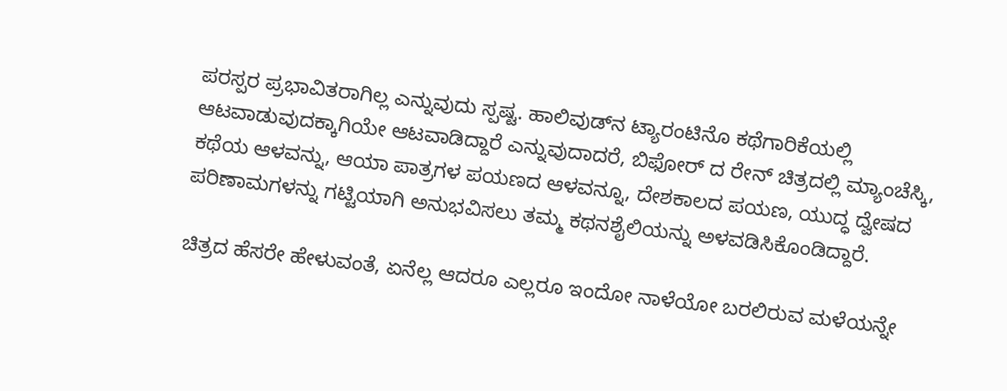ಪರಸ್ಪರ ಪ್ರಭಾವಿತರಾಗಿಲ್ಲ ಎನ್ನುವುದು ಸ್ಪಷ್ಟ. ಹಾಲಿವುಡ್‍ನ ಟ್ಯಾರಂಟಿನೊ ಕಥೆಗಾರಿಕೆಯಲ್ಲಿ ಆಟವಾಡುವುದಕ್ಕಾಗಿಯೇ ಆಟವಾಡಿದ್ದಾರೆ ಎನ್ನುವುದಾದರೆ, ಬಿಫೋರ್ ದ ರೇನ್ ಚಿತ್ರದಲ್ಲಿ ಮ್ಯಾಂಚೆಸ್ಕಿ, ಕಥೆಯ ಆಳವನ್ನು, ಆಯಾ ಪಾತ್ರಗಳ ಪಯಣದ ಆಳವನ್ನೂ, ದೇಶಕಾಲದ ಪಯಣ, ಯುದ್ಧ ದ್ವೇಷದ ಪರಿಣಾಮಗಳನ್ನು ಗಟ್ಟಿಯಾಗಿ ಅನುಭವಿಸಲು ತಮ್ಮ ಕಥನಶೈಲಿಯನ್ನು ಅಳವಡಿಸಿಕೊಂಡಿದ್ದಾರೆ.

ಚಿತ್ರದ ಹೆಸರೇ ಹೇಳುವಂತೆ, ಏನೆಲ್ಲ ಆದರೂ ಎಲ್ಲರೂ ಇಂದೋ ನಾಳೆಯೋ ಬರಲಿರುವ ಮಳೆಯನ್ನೇ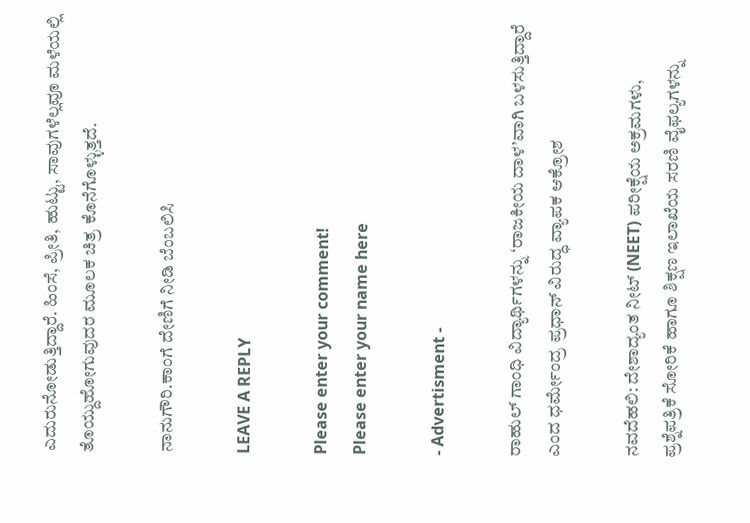ಎದುರುನೋಡುತ್ತಿದ್ದಾರೆ. ಹಿಂಸೆ, ಪ್ರೀತಿ, ಹುಟ್ಟು, ಸಾವುಗಳೆಲ್ಲವೂ ಮಳೆಯಲ್ಲಿ ತೊಯ್ದುಹೋಗುವುದರ ಮೂಲಕ ಚಿತ್ರ ಕೊನೆಗೊಳ್ಳುತ್ತದೆ.

ನಾನುಗೌರಿ.ಕಾಂಗೆ ದೇಣಿಗೆ ನೀಡಿ ಬೆಂಬಲಿಸಿ

LEAVE A REPLY

Please enter your comment!
Please enter your name here

- Advertisment -

ರಾಹುಲ್ ಗಾಂಧಿ ವಿದ್ಯಾರ್ಥಿಗಳನ್ನು ‘ರಾಜಕೀಯ ದಾಳ’ವಾಗಿ ಬಳಸುತ್ತಿದ್ದಾರೆ ಎಂದ ಧರ್ಮೇಂದ್ರ ಪ್ರಧಾನ್ ವಿರುದ್ಧ ವ್ಯಾಪಕ ಆಕ್ರೋಶ

ನವದೆಹಲಿ: ದೇಶಾದ್ಯಂತ ನೀಟ್ (NEET) ಪರೀಕ್ಷೆಯ ಅಕ್ರಮಗಳು, ಪ್ರಶ್ನೆಪತ್ರಿಕೆ ಸೋರಿಕೆ ಹಾಗೂ ಶಿಕ್ಷಣ ಇಲಾಖೆಯ ಸರಣಿ ವೈಫಲ್ಯಗಳನ್ನು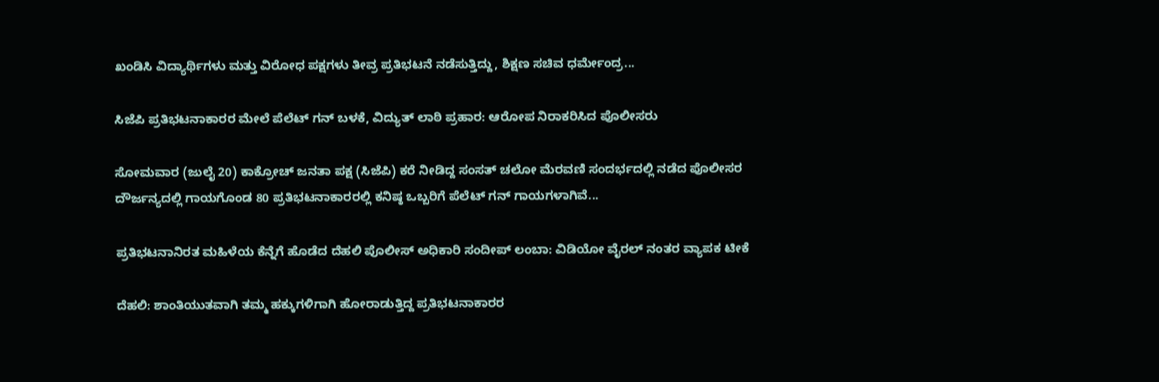ಖಂಡಿಸಿ ವಿದ್ಯಾರ್ಥಿಗಳು ಮತ್ತು ವಿರೋಧ ಪಕ್ಷಗಳು ತೀವ್ರ ಪ್ರತಿಭಟನೆ ನಡೆಸುತ್ತಿದ್ದು, ಶಿಕ್ಷಣ ಸಚಿವ ಧರ್ಮೇಂದ್ರ...

ಸಿಜೆಪಿ ಪ್ರತಿಭಟನಾಕಾರರ ಮೇಲೆ ಪೆಲೆಟ್ ಗನ್ ಬಳಕೆ, ವಿದ್ಯುತ್ ಲಾಠಿ ಪ್ರಹಾರ: ಆರೋಪ ನಿರಾಕರಿಸಿದ ಪೊಲೀಸರು

ಸೋಮವಾರ (ಜುಲೈ 20) ಕಾಕ್ರೋಚ್ ಜನತಾ ಪಕ್ಷ (ಸಿಜೆಪಿ) ಕರೆ ನೀಡಿದ್ದ ಸಂಸತ್ ಚಲೋ ಮೆರವಣಿ ಸಂದರ್ಭದಲ್ಲಿ ನಡೆದ ಪೊಲೀಸರ ದೌರ್ಜನ್ಯದಲ್ಲಿ ಗಾಯಗೊಂಡ 80 ಪ್ರತಿಭಟನಾಕಾರರಲ್ಲಿ ಕನಿಷ್ಠ ಒಬ್ಬರಿಗೆ ಪೆಲೆಟ್ ಗನ್ ಗಾಯಗಳಾಗಿವೆ...

ಪ್ರತಿಭಟನಾನಿರತ ಮಹಿಳೆಯ ಕೆನ್ನೆಗೆ ಹೊಡೆದ ದೆಹಲಿ ಪೊಲೀಸ್ ಅಧಿಕಾರಿ ಸಂದೀಪ್ ಲಂಬಾ: ವಿಡಿಯೋ ವೈರಲ್ ನಂತರ ವ್ಯಾಪಕ ಟೀಕೆ

ದೆಹಲಿ: ಶಾಂತಿಯುತವಾಗಿ ತಮ್ಮ ಹಕ್ಕುಗಳಿಗಾಗಿ ಹೋರಾಡುತ್ತಿದ್ದ ಪ್ರತಿಭಟನಾಕಾರರ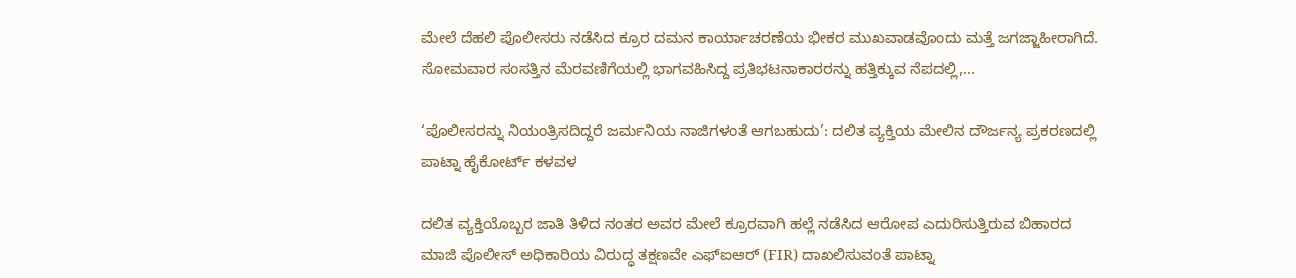ಮೇಲೆ ದೆಹಲಿ ಪೊಲೀಸರು ನಡೆಸಿದ ಕ್ರೂರ ದಮನ ಕಾರ್ಯಾಚರಣೆಯ ಭೀಕರ ಮುಖವಾಡವೊಂದು ಮತ್ತೆ ಜಗಜ್ಜಾಹೀರಾಗಿದೆ. ಸೋಮವಾರ ಸಂಸತ್ತಿನ ಮೆರವಣಿಗೆಯಲ್ಲಿ ಭಾಗವಹಿಸಿದ್ದ ಪ್ರತಿಭಟನಾಕಾರರನ್ನು ಹತ್ತಿಕ್ಕುವ ನೆಪದಲ್ಲಿ,...

‘ಪೊಲೀಸರನ್ನು ನಿಯಂತ್ರಿಸದಿದ್ದರೆ ಜರ್ಮನಿಯ ನಾಜಿಗಳಂತೆ ಆಗಬಹುದು’: ದಲಿತ ವ್ಯಕ್ತಿಯ ಮೇಲಿನ ದೌರ್ಜನ್ಯ ಪ್ರಕರಣದಲ್ಲಿ ಪಾಟ್ನಾ ಹೈಕೋರ್ಟ್ ಕಳವಳ

ದಲಿತ ವ್ಯಕ್ತಿಯೊಬ್ಬರ ಜಾತಿ ತಿಳಿದ ನಂತರ ಅವರ ಮೇಲೆ ಕ್ರೂರವಾಗಿ ಹಲ್ಲೆ ನಡೆಸಿದ ಆರೋಪ ಎದುರಿಸುತ್ತಿರುವ ಬಿಹಾರದ ಮಾಜಿ ಪೊಲೀಸ್ ಅಧಿಕಾರಿಯ ವಿರುದ್ಧ ತಕ್ಷಣವೇ ಎಫ್‌ಐಆರ್ (FIR) ದಾಖಲಿಸುವಂತೆ ಪಾಟ್ನಾ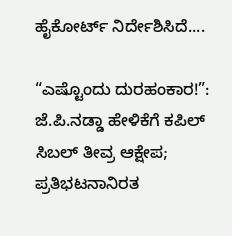ಹೈಕೋರ್ಟ್ ನಿರ್ದೇಶಿಸಿದೆ....

“ಎಷ್ಟೊಂದು ದುರಹಂಕಾರ!”: ಜೆ.ಪಿ.ನಡ್ಡಾ ಹೇಳಿಕೆಗೆ ಕಪಿಲ್ ಸಿಬಲ್ ತೀವ್ರ ಆಕ್ಷೇಪ; ಪ್ರತಿಭಟನಾನಿರತ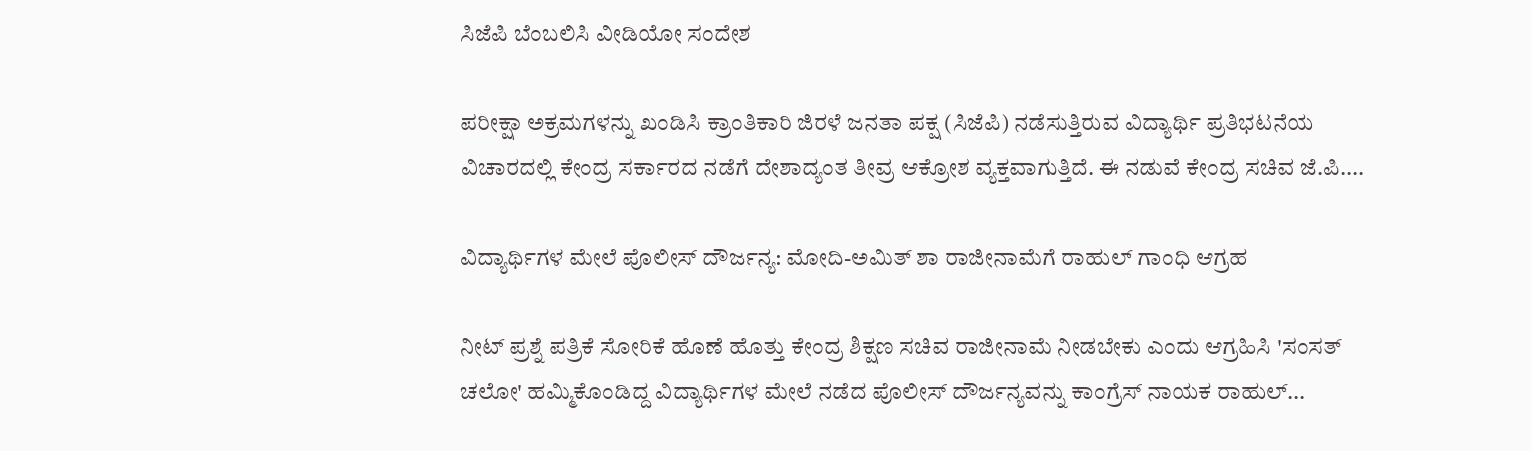ಸಿಜೆಪಿ ಬೆಂಬಲಿಸಿ ವೀಡಿಯೋ ಸಂದೇಶ

ಪರೀಕ್ಷಾ ಅಕ್ರಮಗಳನ್ನು ಖಂಡಿಸಿ ಕ್ರಾಂತಿಕಾರಿ ಜಿರಳೆ ಜನತಾ ಪಕ್ಷ (ಸಿಜೆಪಿ) ನಡೆಸುತ್ತಿರುವ ವಿದ್ಯಾರ್ಥಿ ಪ್ರತಿಭಟನೆಯ ವಿಚಾರದಲ್ಲಿ ಕೇಂದ್ರ ಸರ್ಕಾರದ ನಡೆಗೆ ದೇಶಾದ್ಯಂತ ತೀವ್ರ ಆಕ್ರೋಶ ವ್ಯಕ್ತವಾಗುತ್ತಿದೆ. ಈ ನಡುವೆ ಕೇಂದ್ರ ಸಚಿವ ಜೆ.ಪಿ....

ವಿದ್ಯಾರ್ಥಿಗಳ ಮೇಲೆ ಪೊಲೀಸ್ ದೌರ್ಜನ್ಯ: ಮೋದಿ-ಅಮಿತ್ ಶಾ ರಾಜೀನಾಮೆಗೆ ರಾಹುಲ್ ಗಾಂಧಿ ಆಗ್ರಹ

ನೀಟ್‌ ಪ್ರಶ್ನೆ ಪತ್ರಿಕೆ ಸೋರಿಕೆ ಹೊಣೆ ಹೊತ್ತು ಕೇಂದ್ರ ಶಿಕ್ಷಣ ಸಚಿವ ರಾಜೀನಾಮೆ ನೀಡಬೇಕು ಎಂದು ಆಗ್ರಹಿಸಿ 'ಸಂಸತ್ ಚಲೋ' ಹಮ್ಮಿಕೊಂಡಿದ್ದ ವಿದ್ಯಾರ್ಥಿಗಳ ಮೇಲೆ ನಡೆದ ಪೊಲೀಸ್ ದೌರ್ಜನ್ಯವನ್ನು ಕಾಂಗ್ರೆಸ್ ನಾಯಕ ರಾಹುಲ್...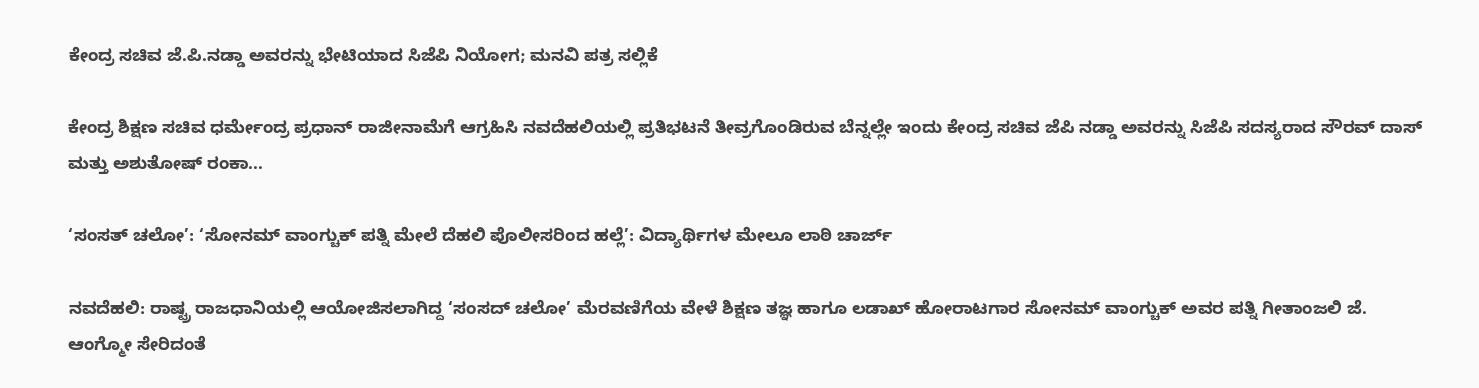ಕೇಂದ್ರ ಸಚಿವ ಜೆ.ಪಿ.ನಡ್ಡಾ ಅವರನ್ನು ಭೇಟಿಯಾದ ಸಿಜೆಪಿ ನಿಯೋಗ; ಮನವಿ ಪತ್ರ ಸಲ್ಲಿಕೆ

ಕೇಂದ್ರ ಶಿಕ್ಷಣ ಸಚಿವ ಧರ್ಮೇಂದ್ರ ಪ್ರಧಾನ್‌ ರಾಜೀನಾಮೆಗೆ ಆಗ್ರಹಿಸಿ ನವದೆಹಲಿಯಲ್ಲಿ ಪ್ರತಿಭಟನೆ ತೀವ್ರಗೊಂಡಿರುವ ಬೆನ್ನಲ್ಲೇ ಇಂದು ಕೇಂದ್ರ ಸಚಿವ ಜೆಪಿ ನಡ್ಡಾ ಅವರನ್ನು ಸಿಜೆಪಿ ಸದಸ್ಯರಾದ ಸೌರವ್ ದಾಸ್ ಮತ್ತು ಅಶುತೋಷ್ ರಂಕಾ...

‘ಸಂಸತ್ ಚಲೋ’: ‘ಸೋನಮ್ ವಾಂಗ್ಚುಕ್ ಪತ್ನಿ ಮೇಲೆ ದೆಹಲಿ ಪೊಲೀಸರಿಂದ ಹಲ್ಲೆ’: ವಿದ್ಯಾರ್ಥಿಗಳ ಮೇಲೂ ಲಾಠಿ ಚಾರ್ಜ್

ನವದೆಹಲಿ: ರಾಷ್ಟ್ರ ರಾಜಧಾನಿಯಲ್ಲಿ ಆಯೋಜಿಸಲಾಗಿದ್ದ ‘ಸಂಸದ್ ಚಲೋ’ ಮೆರವಣಿಗೆಯ ವೇಳೆ ಶಿಕ್ಷಣ ತಜ್ಞ ಹಾಗೂ ಲಡಾಖ್ ಹೋರಾಟಗಾರ ಸೋನಮ್ ವಾಂಗ್ಚುಕ್ ಅವರ ಪತ್ನಿ ಗೀತಾಂಜಲಿ ಜೆ. ಆಂಗ್ಮೋ ಸೇರಿದಂತೆ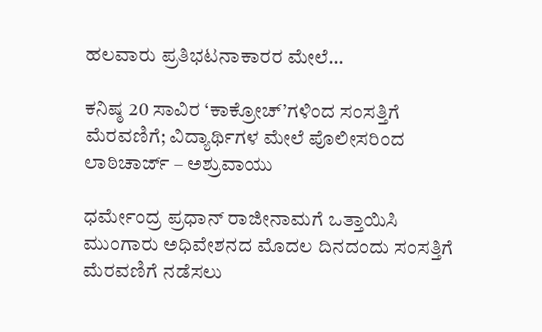ಹಲವಾರು ಪ್ರತಿಭಟನಾಕಾರರ ಮೇಲೆ...

ಕನಿಷ್ಠ 20 ಸಾವಿರ ‘ಕಾಕ್ರೋಚ್‌’ಗಳಿಂದ ಸಂಸತ್ತಿಗೆ ಮೆರವಣಿಗೆ; ವಿದ್ಯಾರ್ಥಿಗಳ ಮೇಲೆ ಪೊಲೀಸರಿಂದ ಲಾಠಿಚಾರ್ಜ್ – ಅಶ್ರುವಾಯು

ಧರ್ಮೇಂದ್ರ ಪ್ರಧಾನ್ ರಾಜೀನಾಮಗೆ ಒತ್ತಾಯಿಸಿ ಮುಂಗಾರು ಅಧಿವೇಶನದ ಮೊದಲ ದಿನದಂದು ಸಂಸತ್ತಿಗೆ ಮೆರವಣಿಗೆ ನಡೆಸಲು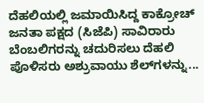ದೆಹಲಿಯಲ್ಲಿ ಜಮಾಯಿಸಿದ್ದ ಕಾಕ್ರೋಚ್ ಜನತಾ ಪಕ್ಷದ (ಸಿಜೆಪಿ) ಸಾವಿರಾರು ಬೆಂಬಲಿಗರನ್ನು ಚದುರಿಸಲು ದೆಹಲಿ ಪೊಳಿಸರು ಅಶ್ರುವಾಯು ಶೆಲ್‌ಗಳನ್ನು...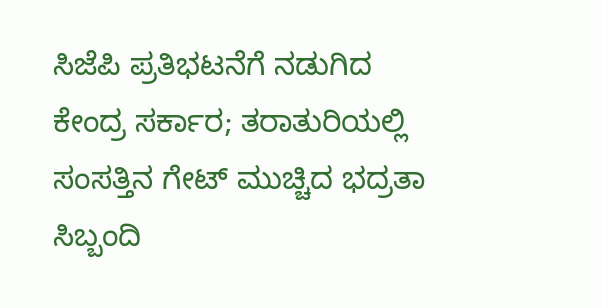ಸಿಜೆಪಿ ಪ್ರತಿಭಟನೆಗೆ ನಡುಗಿದ ಕೇಂದ್ರ ಸರ್ಕಾರ; ತರಾತುರಿಯಲ್ಲಿ ಸಂಸತ್ತಿನ ಗೇಟ್ ಮುಚ್ಚಿದ ಭದ್ರತಾ ಸಿಬ್ಬಂದಿ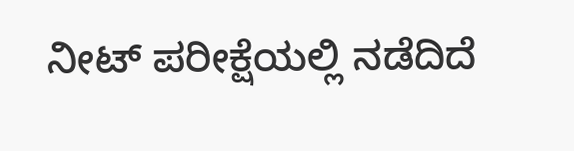ನೀಟ್‌ ಪರೀಕ್ಷೆಯಲ್ಲಿ ನಡೆದಿದೆ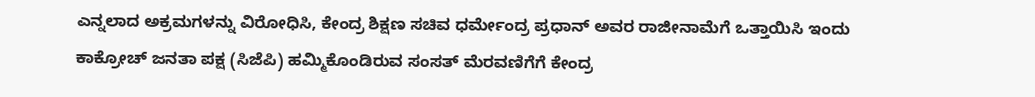ಎನ್ನಲಾದ ಅಕ್ರಮಗಳನ್ನು ವಿರೋಧಿಸಿ, ಕೇಂದ್ರ ಶಿಕ್ಷಣ ಸಚಿವ ಧರ್ಮೇಂದ್ರ ಪ್ರಧಾನ್ ಅವರ ರಾಜೀನಾಮೆಗೆ ಒತ್ತಾಯಿಸಿ ಇಂದು ಕಾಕ್ರೋಚ್ ಜನತಾ ಪಕ್ಷ (ಸಿಜೆಪಿ) ಹಮ್ಮಿಕೊಂಡಿರುವ ಸಂಸತ್ ಮೆರವಣಿಗೆಗೆ ಕೇಂದ್ರ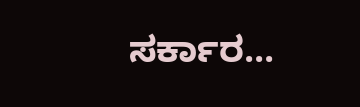ಸರ್ಕಾರ...